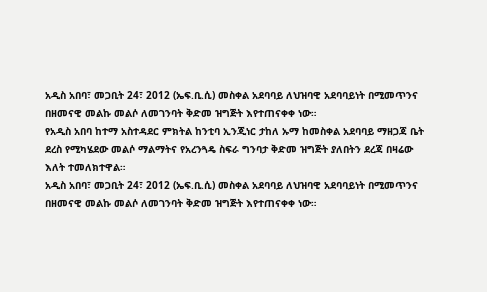አዲስ አበባ፣ መጋቢት 24፣ 2012 (ኤፍ.ቢ.ሲ) መስቀል አደባባይ ለህዝባዊ አደባባይነት በሚመጥንና በዘመናዊ መልኩ መልሶ ለመገንባት ቅድመ ዝግጅት እየተጠናቀቀ ነው።
የአዲስ አበባ ከተማ አስተዳደር ምክትል ከንቲባ ኢንጂነር ታከለ ኡማ ከመስቀል አደባባይ ማዘጋጃ ቤት ደረስ የሚካሄደው መልሶ ማልማትና የአረንጓዴ ስፍራ ግንባታ ቅድመ ዝግጅት ያለበትን ደረጃ በዛሬው እለት ተመለክተዋል።
አዲስ አበባ፣ መጋቢት 24፣ 2012 (ኤፍ.ቢ.ሲ) መስቀል አደባባይ ለህዝባዊ አደባባይነት በሚመጥንና በዘመናዊ መልኩ መልሶ ለመገንባት ቅድመ ዝግጅት እየተጠናቀቀ ነው።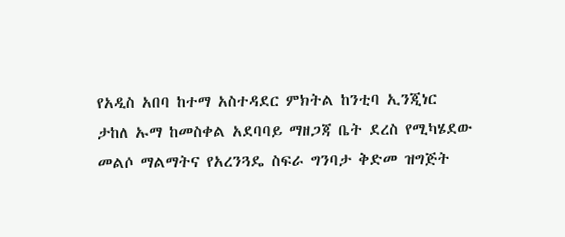የአዲስ አበባ ከተማ አስተዳደር ምክትል ከንቲባ ኢንጂነር ታከለ ኡማ ከመስቀል አደባባይ ማዘጋጃ ቤት ደረስ የሚካሄደው መልሶ ማልማትና የአረንጓዴ ስፍራ ግንባታ ቅድመ ዝግጅት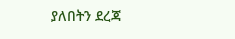ያለበትን ደረጃ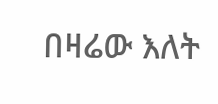በዛሬው እለት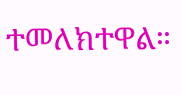ተመለክተዋል።